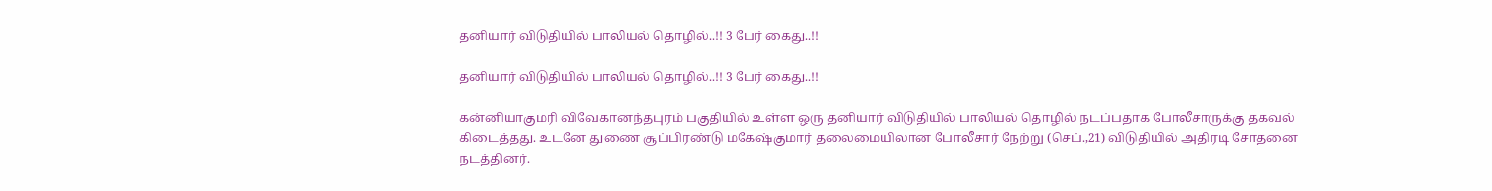தனியார் விடுதியில் பாலியல் தொழில்..!! 3 பேர் கைது..!!

தனியார் விடுதியில் பாலியல் தொழில்..!! 3 பேர் கைது..!!

கன்னியாகுமரி விவேகானந்தபுரம் பகுதியில் உள்ள ஒரு தனியார் விடுதியில் பாலியல் தொழில் நடப்பதாக போலீசாருக்கு தகவல் கிடைத்தது. உடனே துணை சூப்பிரண்டு மகேஷ்குமார் தலைமையிலான போலீசார் நேற்று (செப்.,21) விடுதியில் அதிரடி சோதனை நடத்தினர்.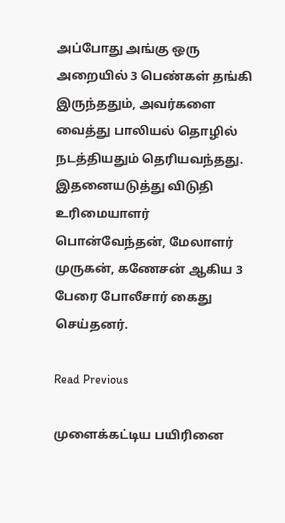அப்போது அங்கு ஒரு அறையில் 3 பெண்கள் தங்கி இருந்ததும், அவர்களை வைத்து பாலியல் தொழில் நடத்தியதும் தெரியவந்தது. இதனையடுத்து விடுதி உரிமையாளர் பொன்வேந்தன், மேலாளர் முருகன், கணேசன் ஆகிய 3 பேரை போலீசார் கைது செய்தனர்.

Read Previous

முளைக்கட்டிய பயிரினை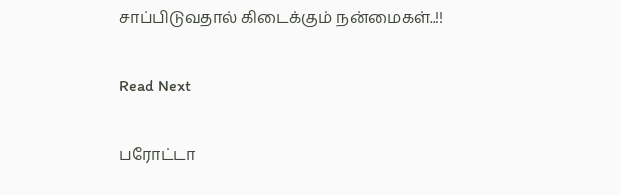சாப்பிடுவதால் கிடைக்கும் நன்மைகள்..!!

Read Next

பரோட்டா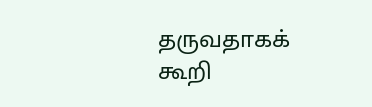தருவதாகக் கூறி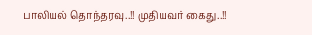பாலியல் தொந்தரவு..!! முதியவர் கைது..!!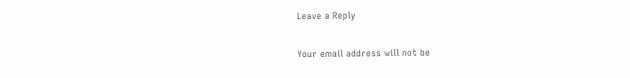Leave a Reply

Your email address will not be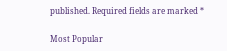published. Required fields are marked *

Most Popular